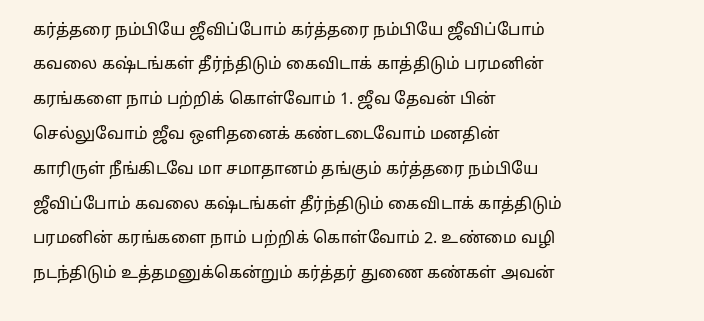கர்த்தரை நம்பியே ஜீவிப்போம் கர்த்தரை நம்பியே ஜீவிப்போம் கவலை கஷ்டங்கள் தீர்ந்திடும் கைவிடாக் காத்திடும் பரமனின் கரங்களை நாம் பற்றிக் கொள்வோம் 1. ஜீவ தேவன் பின் செல்லுவோம் ஜீவ ஒளிதனைக் கண்டடைவோம் மனதின் காரிருள் நீங்கிடவே மா சமாதானம் தங்கும் கர்த்தரை நம்பியே ஜீவிப்போம் கவலை கஷ்டங்கள் தீர்ந்திடும் கைவிடாக் காத்திடும் பரமனின் கரங்களை நாம் பற்றிக் கொள்வோம் 2. உண்மை வழி நடந்திடும் உத்தமனுக்கென்றும் கர்த்தர் துணை கண்கள் அவன்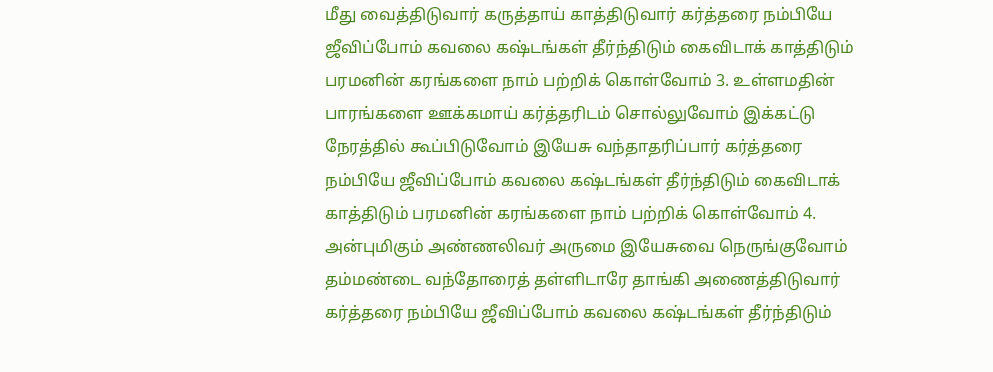மீது வைத்திடுவார் கருத்தாய் காத்திடுவார் கர்த்தரை நம்பியே ஜீவிப்போம் கவலை கஷ்டங்கள் தீர்ந்திடும் கைவிடாக் காத்திடும் பரமனின் கரங்களை நாம் பற்றிக் கொள்வோம் 3. உள்ளமதின் பாரங்களை ஊக்கமாய் கர்த்தரிடம் சொல்லுவோம் இக்கட்டு நேரத்தில் கூப்பிடுவோம் இயேசு வந்தாதரிப்பார் கர்த்தரை நம்பியே ஜீவிப்போம் கவலை கஷ்டங்கள் தீர்ந்திடும் கைவிடாக் காத்திடும் பரமனின் கரங்களை நாம் பற்றிக் கொள்வோம் 4. அன்புமிகும் அண்ணலிவர் அருமை இயேசுவை நெருங்குவோம் தம்மண்டை வந்தோரைத் தள்ளிடாரே தாங்கி அணைத்திடுவார் கர்த்தரை நம்பியே ஜீவிப்போம் கவலை கஷ்டங்கள் தீர்ந்திடும்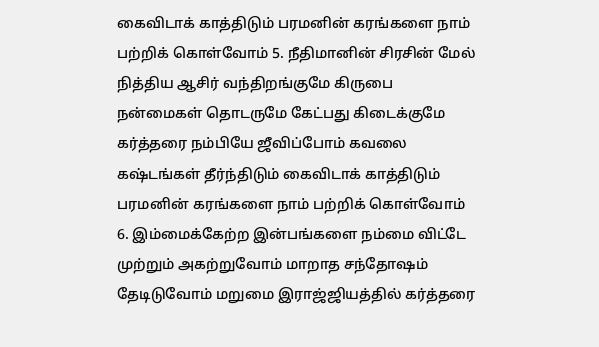கைவிடாக் காத்திடும் பரமனின் கரங்களை நாம் பற்றிக் கொள்வோம் 5. நீதிமானின் சிரசின் மேல் நித்திய ஆசிர் வந்திறங்குமே கிருபை நன்மைகள் தொடருமே கேட்பது கிடைக்குமே கர்த்தரை நம்பியே ஜீவிப்போம் கவலை கஷ்டங்கள் தீர்ந்திடும் கைவிடாக் காத்திடும் பரமனின் கரங்களை நாம் பற்றிக் கொள்வோம் 6. இம்மைக்கேற்ற இன்பங்களை நம்மை விட்டே முற்றும் அகற்றுவோம் மாறாத சந்தோஷம் தேடிடுவோம் மறுமை இராஜ்ஜியத்தில் கர்த்தரை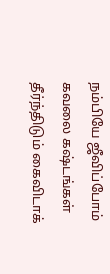நம்பியே ஜீவிப்போம் கவலை கஷ்டங்கள் தீர்ந்திடும் கைவிடாக்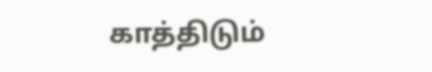காத்திடும்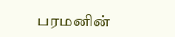பரமனின்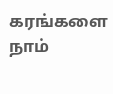கரங்களை நாம்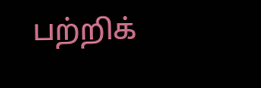பற்றிக்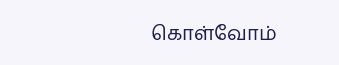கொள்வோம்